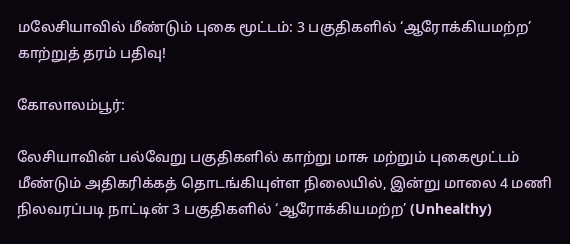மலேசியாவில் மீண்டும் புகை மூட்டம்: 3 பகுதிகளில் ‘ஆரோக்கியமற்ற’ காற்றுத் தரம் பதிவு!

கோலாலம்பூர்:

லேசியாவின் பல்வேறு பகுதிகளில் காற்று மாசு மற்றும் புகைமூட்டம் மீண்டும் அதிகரிக்கத் தொடங்கியுள்ள நிலையில், இன்று மாலை 4 மணி நிலவரப்படி நாட்டின் 3 பகுதிகளில் ‘ஆரோக்கியமற்ற’ (Unhealthy)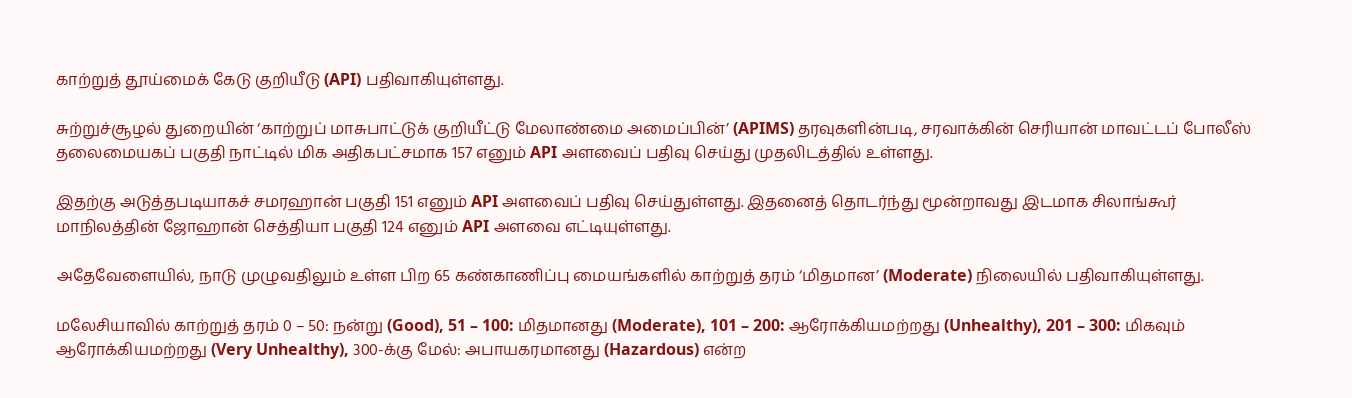காற்றுத் தூய்மைக் கேடு குறியீடு (API) பதிவாகியுள்ளது.

சுற்றுச்சூழல் துறையின் ‘காற்றுப் மாசுபாட்டுக் குறியீட்டு மேலாண்மை அமைப்பின்’ (APIMS) தரவுகளின்படி, சரவாக்கின் செரியான் மாவட்டப் போலீஸ் தலைமையகப் பகுதி நாட்டில் மிக அதிகபட்சமாக 157 எனும் API அளவைப் பதிவு செய்து முதலிடத்தில் உள்ளது.

இதற்கு அடுத்தபடியாகச் சமரஹான் பகுதி 151 எனும் API அளவைப் பதிவு செய்துள்ளது. இதனைத் தொடர்ந்து மூன்றாவது இடமாக சிலாங்கூர் மாநிலத்தின் ஜோஹான் செத்தியா பகுதி 124 எனும் API அளவை எட்டியுள்ளது.

அதேவேளையில், நாடு முழுவதிலும் உள்ள பிற 65 கண்காணிப்பு மையங்களில் காற்றுத் தரம் ‘மிதமான’ (Moderate) நிலையில் பதிவாகியுள்ளது.

மலேசியாவில் காற்றுத் தரம் 0 – 50: நன்று (Good), 51 – 100: மிதமானது (Moderate), 101 – 200: ஆரோக்கியமற்றது (Unhealthy), 201 – 300: மிகவும் ஆரோக்கியமற்றது (Very Unhealthy), 300-க்கு மேல்: அபாயகரமானது (Hazardous) என்ற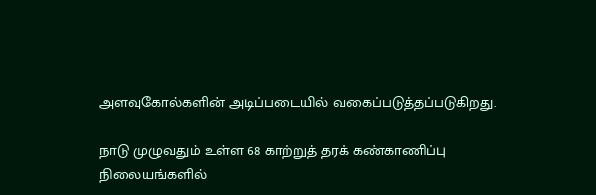அளவுகோல்களின் அடிப்படையில் வகைப்படுத்தப்படுகிறது.

நாடு முழுவதும் உள்ள 68 காற்றுத் தரக் கண்காணிப்பு நிலையங்களில்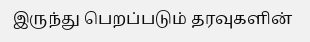இருந்து பெறப்படும் தரவுகளின்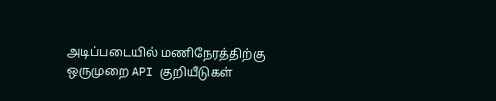அடிப்படையில் மணிநேரத்திற்கு ஒருமுறை API குறியீடுகள்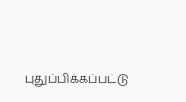புதுப்பிக்கப்பட்டு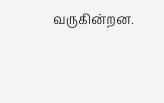வருகின்றன.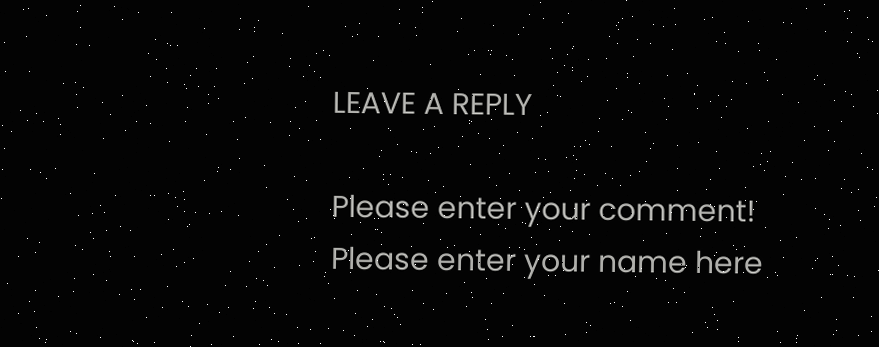LEAVE A REPLY

Please enter your comment!
Please enter your name here